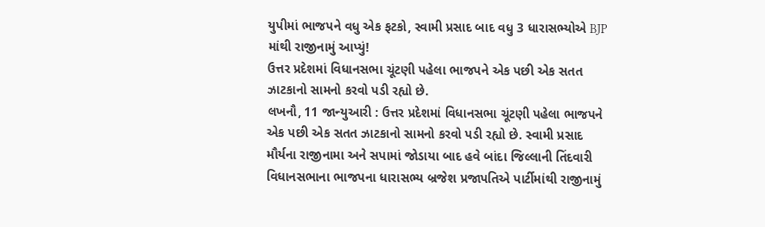યુપીમાં ભાજપને વધુ એક ફટકો, સ્વામી પ્રસાદ બાદ વધુ 3 ધારાસભ્યોએ BJP માંથી રાજીનામું આપ્યું!
ઉત્તર પ્રદેશમાં વિધાનસભા ચૂંટણી પહેલા ભાજપને એક પછી એક સતત ઝાટકાનો સામનો કરવો પડી રહ્યો છે.
લખનૌ, 11 જાન્યુઆરી : ઉત્તર પ્રદેશમાં વિધાનસભા ચૂંટણી પહેલા ભાજપને એક પછી એક સતત ઝાટકાનો સામનો કરવો પડી રહ્યો છે. સ્વામી પ્રસાદ મૌર્યના રાજીનામા અને સપામાં જોડાયા બાદ હવે બાંદા જિલ્લાની તિંદવારી વિધાનસભાના ભાજપના ધારાસભ્ય બ્રજેશ પ્રજાપતિએ પાર્ટીમાંથી રાજીનામું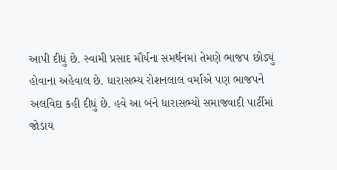આપી દીધું છે. સ્વામી પ્રસાદ મૌર્યના સમર્થનમાં તેમણે ભાજપ છોડ્યું હોવાના અહેવાલ છે. ધારાસભ્ય રોશનલાલ વર્માએ પણ ભાજપને અલવિદા કહી દીધું છે. હવે આ બંને ધારાસભ્યો સમાજવાદી પાર્ટીમાં જોડાય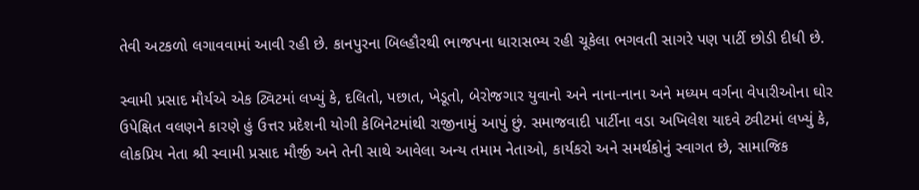તેવી અટકળો લગાવવામાં આવી રહી છે. કાનપુરના બિલ્હૌરથી ભાજપના ધારાસભ્ય રહી ચૂકેલા ભગવતી સાગરે પણ પાર્ટી છોડી દીધી છે.

સ્વામી પ્રસાદ મૌર્યએ એક ટ્વિટમાં લખ્યું કે, દલિતો, પછાત, ખેડૂતો, બેરોજગાર યુવાનો અને નાના-નાના અને મધ્યમ વર્ગના વેપારીઓના ઘોર ઉપેક્ષિત વલણને કારણે હું ઉત્તર પ્રદેશની યોગી કેબિનેટમાંથી રાજીનામું આપું છું. સમાજવાદી પાર્ટીના વડા અખિલેશ યાદવે ટ્વીટમાં લખ્યું કે, લોકપ્રિય નેતા શ્રી સ્વામી પ્રસાદ મૌર્જી અને તેની સાથે આવેલા અન્ય તમામ નેતાઓ, કાર્યકરો અને સમર્થકોનું સ્વાગત છે, સામાજિક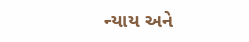ન્યાય અને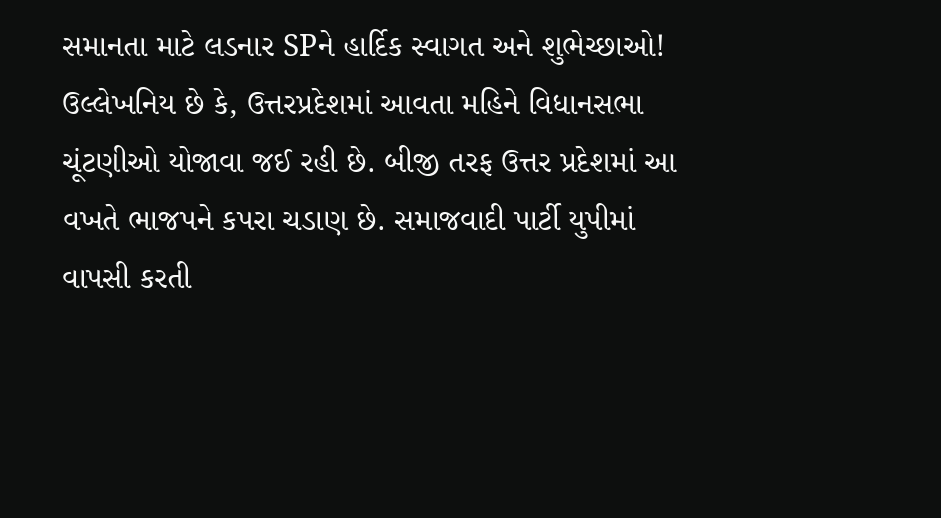સમાનતા માટે લડનાર SPને હાર્દિક સ્વાગત અને શુભેચ્છાઓ!
ઉલ્લેખનિય છે કે, ઉત્તરપ્રદેશમાં આવતા મહિને વિધાનસભા ચૂંટણીઓ યોજાવા જઈ રહી છે. બીજી તરફ ઉત્તર પ્રદેશમાં આ વખતે ભાજપને કપરા ચડાણ છે. સમાજવાદી પાર્ટી યુપીમાં વાપસી કરતી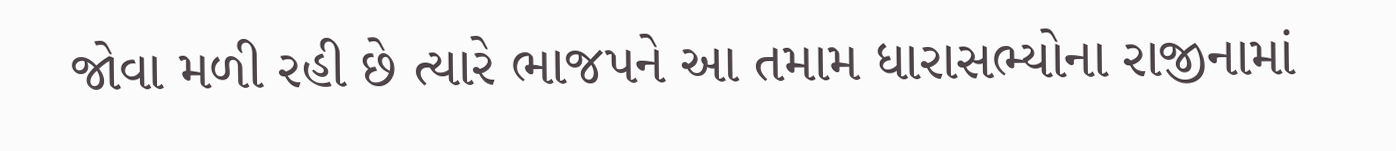જોવા મળી રહી છે ત્યારે ભાજપને આ તમામ ધારાસભ્યોના રાજીનામાં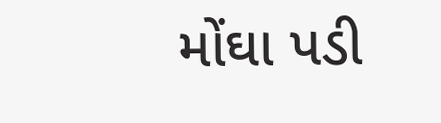મોંઘા પડી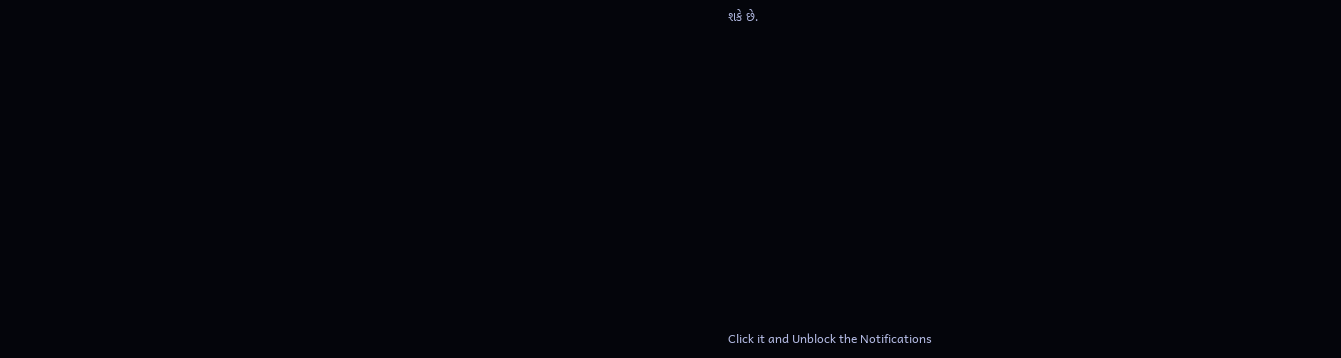શકે છે.












Click it and Unblock the Notifications